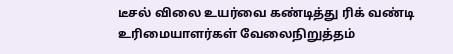டீசல் விலை உயர்வை கண்டித்து ரிக் வண்டி உரிமையாளர்கள் வேலைநிறுத்தம்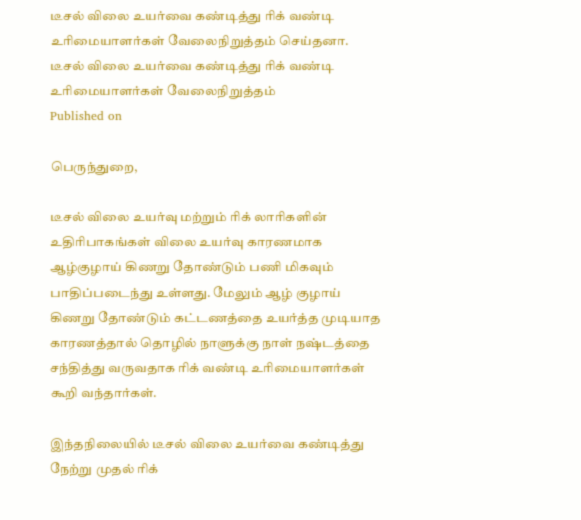டீசல் விலை உயர்வை கண்டித்து ரிக் வண்டி உரிமையாளர்கள் வேலைநிறுத்தம் செய்தனா.
டீசல் விலை உயர்வை கண்டித்து ரிக் வண்டி உரிமையாளர்கள் வேலைநிறுத்தம்
Published on

பெருந்துறை,

டீசல் விலை உயர்வு மற்றும் ரிக் லாரிகளின் உதிரிபாகங்கள் விலை உயர்வு காரணமாக ஆழ்குழாய் கிணறு தோண்டும் பணி மிகவும் பாதிப்படைந்து உள்ளது. மேலும் ஆழ் குழாய் கிணறு தோண்டும் கட்டணத்தை உயர்த்த முடியாத காரணத்தால் தொழில் நாளுக்கு நாள் நஷ்டத்தை சந்தித்து வருவதாக ரிக் வண்டி உரிமையாளர்கள் கூறி வந்தார்கள்.

இந்தநிலையில் டீசல் விலை உயர்வை கண்டித்து நேற்று முதல் ரிக்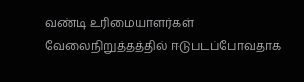வண்டி உரிமையாளர்கள் வேலைநிறுத்தத்தில் ஈடுபடப்போவதாக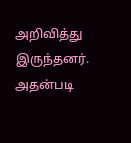அறிவித்து இருந்தனர். அதன்படி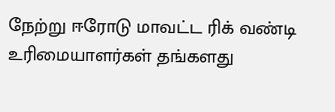நேற்று ஈரோடு மாவட்ட ரிக் வண்டி உரிமையாளர்கள் தங்களது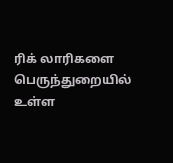ரிக் லாரிகளை பெருந்துறையில் உள்ள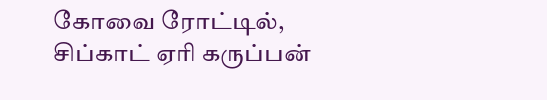கோவை ரோட்டில், சிப்காட் ஏரி கருப்பன்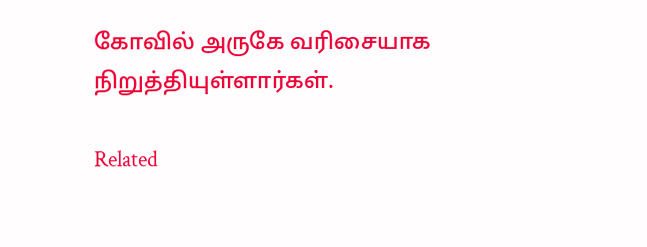கோவில் அருகே வரிசையாக நிறுத்தியுள்ளார்கள்.

Related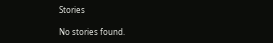Stories

No stories found.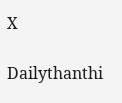X

Dailythanthi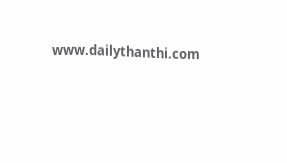www.dailythanthi.com